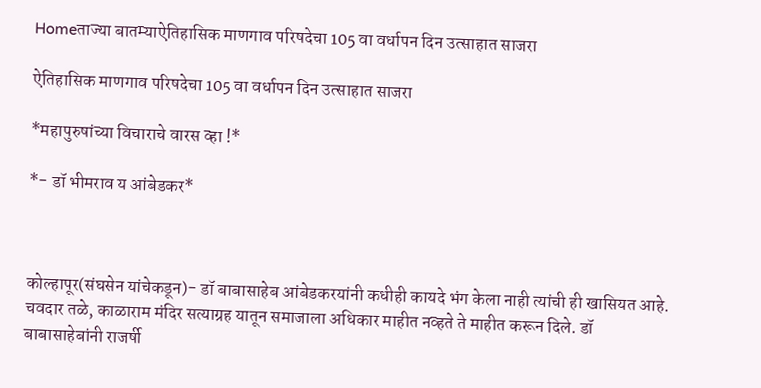Homeताज्या बातम्याऐतिहासिक माणगाव परिषदेचा 105 वा वर्धापन दिन उत्साहात साजरा

ऐतिहासिक माणगाव परिषदेचा 105 वा वर्धापन दिन उत्साहात साजरा

*महापुरुषांच्या विचाराचे वारस व्हा !*

*- डॉ भीमराव य आंबेडकर*



कोल्हापूर(संघसेन यांचेकडून)- डॉ बाबासाहेब आंबेडकरयांनी कधीही कायदे भंग केला नाही त्यांची ही खासियत आहे. चवदार तळे, काळाराम मंदिर सत्याग्रह यातून समाजाला अधिकार माहीत नव्हते ते माहीत करून दिले. डॉ बाबासाहेबांनी राजर्षी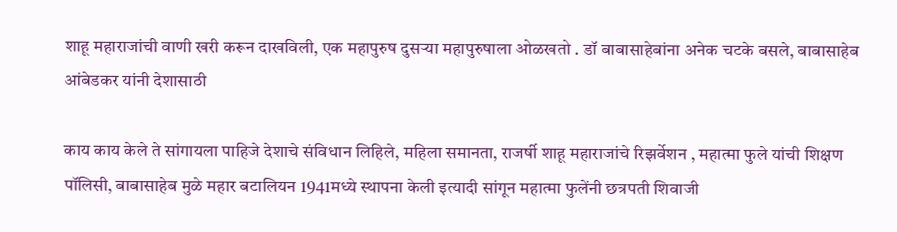शाहू महाराजांची वाणी खरी करून दाखविली, एक महापुरुष दुसऱ्या महापुरुषाला ओळखतो . डॉ बाबासाहेबांना अनेक चटके बसले, बाबासाहेब आंबेडकर यांनी देशासाठी

काय काय केले ते सांगायला पाहिजे देशाचे संविधान लिहिले, महिला समानता, राजर्षी शाहू महाराजांचे रिझर्वेशन , महात्मा फुले यांची शिक्षण पॉलिसी, बाबासाहेब मुळे महार बटालियन 1941मध्ये स्थापना केली इत्यादी सांगून महात्मा फुलेंनी छत्रपती शिवाजी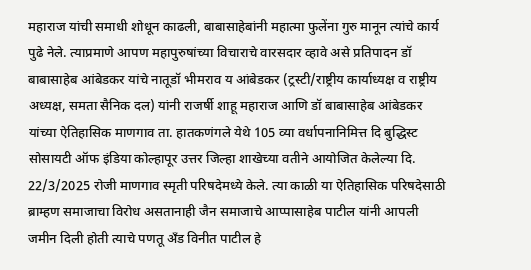महाराज यांची समाधी शोधून काढली, बाबासाहेबांनी महात्मा फुलेंना गुरु मानून त्यांचे कार्य पुढे नेले. त्याप्रमाणे आपण महापुरुषांच्या विचाराचे वारसदार व्हावे असे प्रतिपादन डॉ बाबासाहेब आंबेडकर यांचे नातूडॉ भीमराव य आंबेडकर (ट्रस्टी/राष्ट्रीय कार्याध्यक्ष व राष्ट्रीय अध्यक्ष, समता सैनिक दल) यांनी राजर्षी शाहू महाराज आणि डॉ बाबासाहेब आंबेडकर यांच्या ऐतिहासिक माणगाव ता. हातकणंगले येथे 105 व्या वर्धापनानिमित्त दि बुद्धिस्ट सोसायटी ऑफ इंडिया कोल्हापूर उत्तर जिल्हा शाखेच्या वतीने आयोजित केलेल्या दि. 22/3/2025 रोजी माणगाव स्मृती परिषदेमध्ये केले. त्या काळी या ऐतिहासिक परिषदेसाठी ब्राम्हण समाजाचा विरोध असतानाही जैन समाजाचे आप्पासाहेब पाटील यांनी आपली जमीन दिली होती त्याचे पणतू अँड विनीत पाटील हे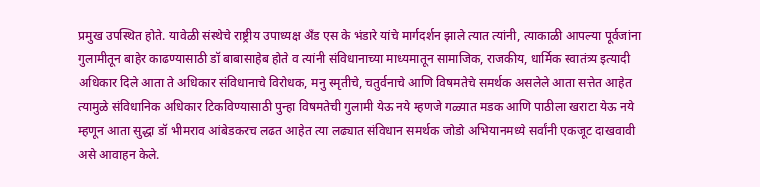प्रमुख उपस्थित होते. यावेळी संस्थेचे राष्ट्रीय उपाध्यक्ष अँड एस के भंडारे यांचे मार्गदर्शन झाले त्यात त्यांनी, त्याकाळी आपल्या पूर्वजांना गुलामीतून बाहेर काढण्यासाठी डॉ बाबासाहेब होते व त्यांनी संविधानाच्या माध्यमातून सामाजिक, राजकीय, धार्मिक स्वातंत्र्य इत्यादी अधिकार दिले आता ते अधिकार संविधानाचे विरोधक, मनु स्मृतीचे, चतुर्वनाचे आणि विषमतेचे समर्थक असलेले आता सत्तेत आहेत त्यामुळे संविधानिक अधिकार टिकविण्यासाठी पुन्हा विषमतेची गुलामी येऊ नये म्हणजे गळ्यात मडक आणि पाठीला खराटा येऊ नये म्हणून आता सुद्धा डॉ भीमराव आंबेडकरच लढत आहेत त्या लढ्यात संविधान समर्थक जोडो अभियानमध्ये सर्वांनी एकजूट दाखवावी असे आवाहन केले.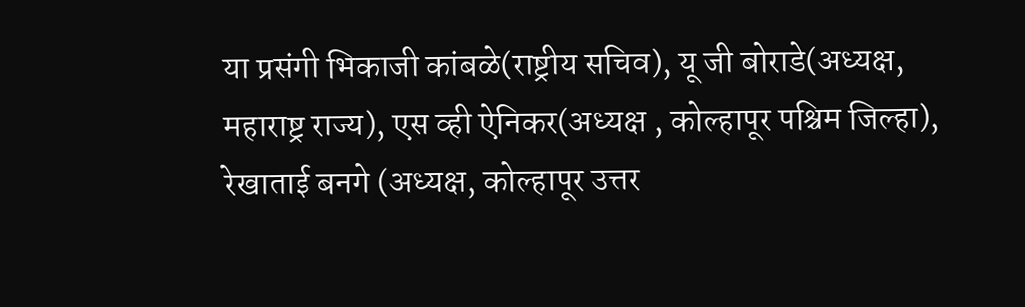या प्रसंगी भिकाजी कांबळे(राष्ट्रीय सचिव), यू जी बोराडे(अध्यक्ष, महाराष्ट्र राज्य), एस व्ही ऐनिकर(अध्यक्ष , कोल्हापूर पश्चिम जिल्हा), रेखाताई बनगे (अध्यक्ष, कोल्हापूर उत्तर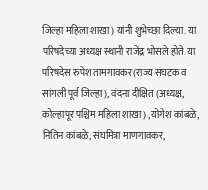जिल्हा महिला शाखा) यांनी शुभेच्छा दिल्या. या परिषदेच्या अध्यक्ष स्थानी राजेंद्र भोसले होते. या परिषदेस रुपेश तामगावकर(राज्य संघटक व सांगली पूर्व जिल्हा), वंदना दीक्षित (अध्यक्ष, कोल्हापूर पश्चिम महिला शाखा) ,योगेश कांबळे, नितिन कांबळे, संघमित्रा माणगावकर,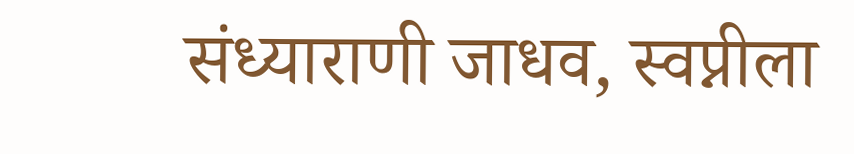संध्याराणी जाधव, स्वप्नीला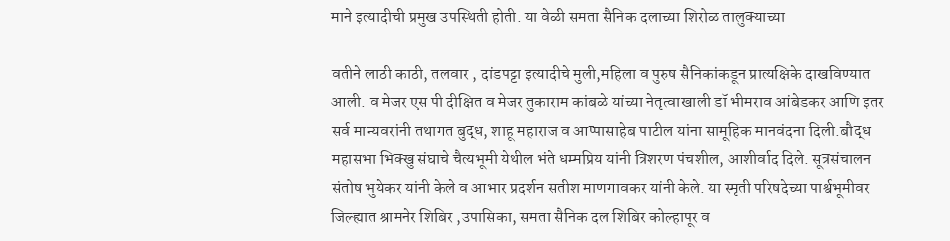माने इत्यादीची प्रमुख उपस्थिती होती. या वेळी समता सैनिक दलाच्या शिरोळ तालुक्याच्या

वतीने लाठी काठी, तलवार , दांडपट्टा इत्यादीचे मुली,महिला व पुरुष सैनिकांकडून प्रात्यक्षिके दाखविण्यात आली. व मेजर एस पी दीक्षित व मेजर तुकाराम कांबळे यांच्या नेतृत्वाखाली डॉ भीमराव आंबेडकर आणि इतर सर्व मान्यवरांनी तथागत बुद्ध, शाहू महाराज व आप्पासाहेब पाटील यांना सामूहिक मानवंदना दिली.बौद्ध महासभा भिक्खु संघाचे चैत्यभूमी येथील भंते धम्मप्रिय यांनी त्रिशरण पंचशील, आशीर्वाद दिले. सूत्रसंचालन संतोष भुयेकर यांनी केले व आभार प्रदर्शन सतीश माणगावकर यांनी केले. या स्मृती परिषदेच्या पार्श्वभूमीवर जिल्ह्यात श्रामनेर शिबिर ,उपासिका, समता सैनिक दल शिबिर कोल्हापूर व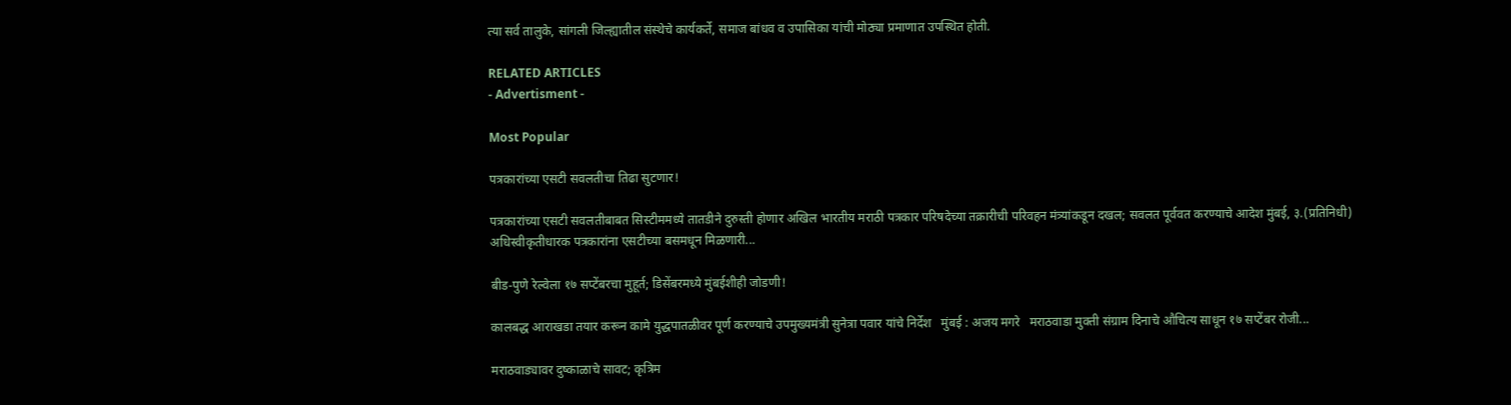त्या सर्व तालुके, सांगली जिल्ह्यातील संस्थेचे कार्यकर्ते, समाज बांधव व उपासिका यांची मोठ्या प्रमाणात उपस्थित होती.

RELATED ARTICLES
- Advertisment -

Most Popular

पत्रकारांच्या एसटी सवलतीचा तिढा सुटणार!

पत्रकारांच्या एसटी सवलतीबाबत सिस्टीममध्ये तातडीने दुरुस्ती होणार अखिल भारतीय मराठी पत्रकार परिषदेच्या तक्रारीची परिवहन मंत्र्यांकडून दखल; सवलत पूर्ववत करण्याचे आदेश मुंबई, ३.(प्रतिनिधी) अधिस्वीकृतीधारक पत्रकारांना एसटीच्या बसमधून मिळणारी...

बीड-पुणे रेल्वेला १७ सप्टेंबरचा मुहूर्त; डिसेंबरमध्ये मुंबईशीही जोडणी!

कालबद्ध आराखडा तयार करून कामे युद्धपातळीवर पूर्ण करण्याचे उपमुख्यमंत्री सुनेत्रा पवार यांचे निर्देश   मुंबई : अजय मगरे   मराठवाडा मुक्ती संग्राम दिनाचे औचित्य साधून १७ सप्टेंबर रोजी...

मराठवाड्यावर दुष्काळाचे सावट; कृत्रिम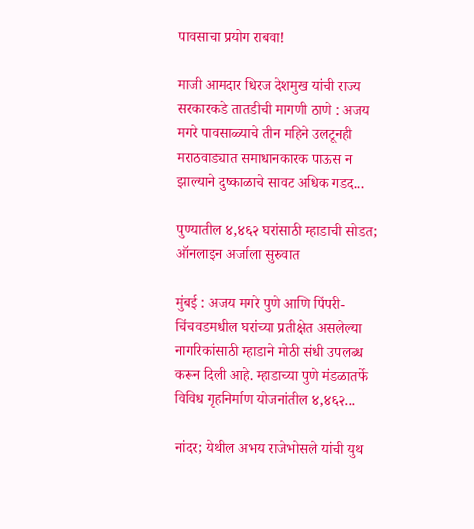पावसाचा प्रयोग राबवा!

माजी आमदार धिरज देशमुख यांची राज्य सरकारकडे तातडीची मागणी ठाणे : अजय मगरे पावसाळ्याचे तीन महिने उलटूनही मराठवाड्यात समाधानकारक पाऊस न झाल्याने दुष्काळाचे सावट अधिक गडद...

पुण्यातील ४,४६२ घरांसाठी म्हाडाची सोडत; ऑनलाइन अर्जाला सुरुवात

मुंबई : अजय मगरे पुणे आणि पिंपरी-चिंचवडमधील घरांच्या प्रतीक्षेत असलेल्या नागरिकांसाठी म्हाडाने मोठी संधी उपलब्ध करून दिली आहे. म्हाडाच्या पुणे मंडळातर्फे विविध गृहनिर्माण योजनांतील ४,४६२...

नांदर; येथील अभय राजेभोसले यांची युथ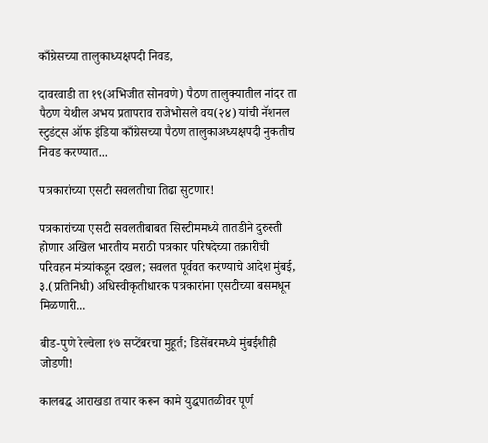काँग्रेसच्या तालुकाध्यक्षपदी निवड,

दावरवाडी ता १९(अभिजीत सोनवणे) पैठण तालुक्यातील नांदर ता पैठण येथील अभय प्रतापराव राजेभोसले वय(२४) यांची नॅशनल स्टुडंट्स ऑफ इंडिया काँग्रेसच्या पैठण तालुकाअध्यक्षपदी नुकतीच निवड करण्यात...

पत्रकारांच्या एसटी सवलतीचा तिढा सुटणार!

पत्रकारांच्या एसटी सवलतीबाबत सिस्टीममध्ये तातडीने दुरुस्ती होणार अखिल भारतीय मराठी पत्रकार परिषदेच्या तक्रारीची परिवहन मंत्र्यांकडून दखल; सवलत पूर्ववत करण्याचे आदेश मुंबई, ३.(प्रतिनिधी) अधिस्वीकृतीधारक पत्रकारांना एसटीच्या बसमधून मिळणारी...

बीड-पुणे रेल्वेला १७ सप्टेंबरचा मुहूर्त; डिसेंबरमध्ये मुंबईशीही जोडणी!

कालबद्ध आराखडा तयार करून कामे युद्धपातळीवर पूर्ण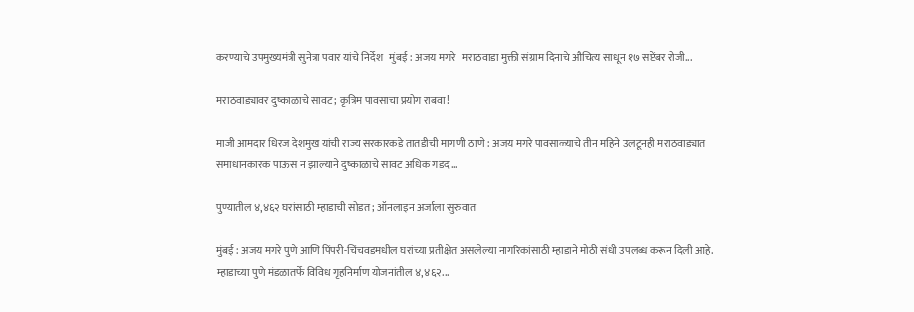करण्याचे उपमुख्यमंत्री सुनेत्रा पवार यांचे निर्देश   मुंबई : अजय मगरे   मराठवाडा मुक्ती संग्राम दिनाचे औचित्य साधून १७ सप्टेंबर रोजी...

मराठवाड्यावर दुष्काळाचे सावट; कृत्रिम पावसाचा प्रयोग राबवा!

माजी आमदार धिरज देशमुख यांची राज्य सरकारकडे तातडीची मागणी ठाणे : अजय मगरे पावसाळ्याचे तीन महिने उलटूनही मराठवाड्यात समाधानकारक पाऊस न झाल्याने दुष्काळाचे सावट अधिक गडद...

पुण्यातील ४,४६२ घरांसाठी म्हाडाची सोडत; ऑनलाइन अर्जाला सुरुवात

मुंबई : अजय मगरे पुणे आणि पिंपरी-चिंचवडमधील घरांच्या प्रतीक्षेत असलेल्या नागरिकांसाठी म्हाडाने मोठी संधी उपलब्ध करून दिली आहे. म्हाडाच्या पुणे मंडळातर्फे विविध गृहनिर्माण योजनांतील ४,४६२...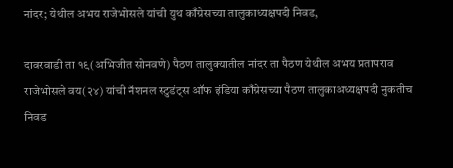नांदर; येथील अभय राजेभोसले यांची युथ काँग्रेसच्या तालुकाध्यक्षपदी निवड,

दावरवाडी ता १९(अभिजीत सोनवणे) पैठण तालुक्यातील नांदर ता पैठण येथील अभय प्रतापराव राजेभोसले वय(२४) यांची नॅशनल स्टुडंट्स ऑफ इंडिया काँग्रेसच्या पैठण तालुकाअध्यक्षपदी नुकतीच निवड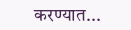करण्यात...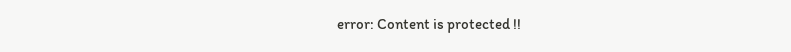error: Content is protected !!